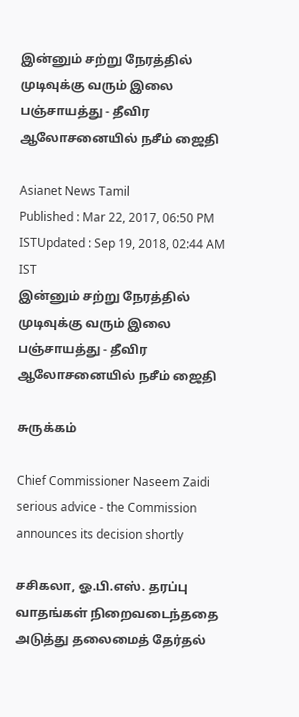இன்னும் சற்று நேரத்தில் முடிவுக்கு வரும் இலை பஞ்சாயத்து - தீவிர ஆலோசனையில் நசீம் ஜைதி

Asianet News Tamil
Published : Mar 22, 2017, 06:50 PM ISTUpdated : Sep 19, 2018, 02:44 AM IST
இன்னும் சற்று நேரத்தில் முடிவுக்கு வரும் இலை பஞ்சாயத்து - தீவிர ஆலோசனையில் நசீம் ஜைதி

சுருக்கம்

Chief Commissioner Naseem Zaidi serious advice - the Commission announces its decision shortly

சசிகலா, ஓ.பி.எஸ். தரப்பு வாதங்கள் நிறைவடைந்ததை அடுத்து தலைமைத் தேர்தல்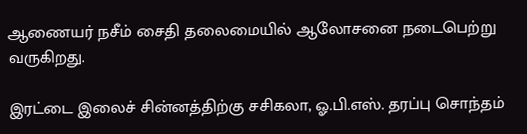ஆணையர் நசீம் சைதி தலைமையில் ஆலோசனை நடைபெற்று வருகிறது.

இரட்டை இலைச் சின்னத்திற்கு சசிகலா, ஓ.பி.எஸ். தரப்பு சொந்தம்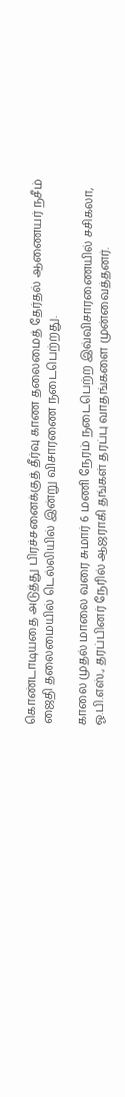கொண்டாடியதை அடுத்து பிரச்சனைக்குத் தீர்வு காண தலைமைத் தேர்தல் ஆணையர் நசீம் ஜைதி தலைமையில் டெல்லியில் இன்று விசாரணை நடைபெற்றது.

காலை முதல் மாலை வரை சுமார் 6 மணி நேரம் நடைபெற்ற இவ்விசாரணையில் சசிகலா, ஓ.பி.எஸ்., தரப்பினர் நேரில் ஆஜராகி தங்கள் தரப்பு வாதங்களை முன்வைத்தனர்.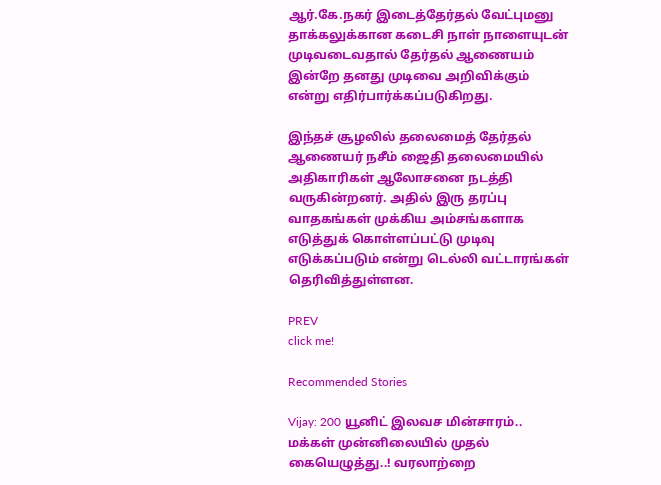ஆர்.கே.நகர் இடைத்தேர்தல் வேட்புமனு தாக்கலுக்கான கடைசி நாள் நாளையுடன் முடிவடைவதால் தேர்தல் ஆணையம் இன்றே தனது முடிவை அறிவிக்கும் என்று எதிர்பார்க்கப்படுகிறது.

இந்தச் சூழலில் தலைமைத் தேர்தல் ஆணையர் நசீம் ஜைதி தலைமையில் அதிகாரிகள் ஆலோசனை நடத்தி வருகின்றனர். அதில் இரு தரப்பு வாதகங்கள் முக்கிய அம்சங்களாக எடுத்துக் கொள்ளப்பட்டு முடிவு எடுக்கப்படும் என்று டெல்லி வட்டாரங்கள் தெரிவித்துள்ளன.

PREV
click me!

Recommended Stories

Vijay: 200 யூனிட் இலவச மின்சாரம்.. மக்கள் முன்னிலையில் முதல் கையெழுத்து..! வரலாற்றை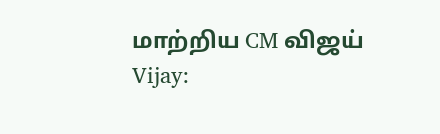மாற்றிய CM விஜய்
Vijay: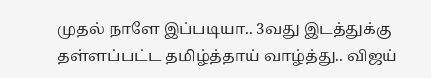முதல் நாளே இப்படியா.. 3வது இடத்துக்கு தள்ளப்பட்ட தமிழ்த்தாய் வாழ்த்து.. விஜய்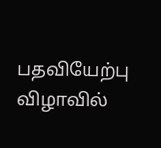பதவியேற்பு விழாவில்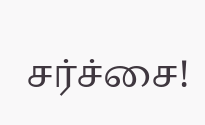சர்ச்சை!